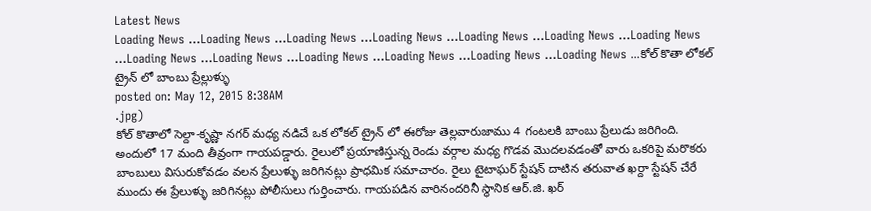Latest News
Loading News ...Loading News ...Loading News ...Loading News ...Loading News ...Loading News ...Loading News ...Loading News ...Loading News ...Loading News ...Loading News ...Loading News ...Loading News ...కోల్ కొతా లోకల్ ట్రైన్ లో బాంబు ప్రేల్లుళ్ళు
posted on: May 12, 2015 8:38AM
.jpg)
కోల్ కొతాలో సెల్దా-కృష్ణా నగర్ మధ్య నడిచే ఒక లోకల్ ట్రైన్ లో ఈరోజు తెల్లవారుజాము 4 గంటలకి బాంబు ప్రేలుడు జరిగింది. అందులో 17 మంది తీవ్రంగా గాయపడ్డారు. రైలులో ప్రయాణిస్తున్న రెండు వర్గాల మధ్య గొడవ మొదలవడంతో వారు ఒకరిపై మరొకరు బాంబులు విసురుకోవడం వలన ప్రేలుళ్ళు జరిగినట్లు ప్రాధమిక సమాచారం. రైలు టైటాఘర్ స్టేషన్ దాటిన తరువాత ఖర్దా స్టేషన్ చేరే ముందు ఈ ప్రేలుళ్ళు జరిగినట్లు పోలీసులు గుర్తించారు. గాయపడిన వారినందరినీ స్థానిక ఆర్.జి. ఖర్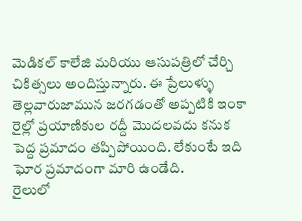మెడికల్ కాలేజి మరియు ఆసుపత్రిలో చేర్చి చికిత్సలు అందిస్తున్నారు. ఈ ప్రేలుళ్ళు తెల్లవారుజామున జరగడంతో అప్పటికి ఇంకా రైల్లో ప్రయాణికుల రద్దీ మొదలవదు కనుక పెద్ద ప్రమాదం తప్పిపోయింది. లేకుంటే ఇది ఘోర ప్రమాదంగా మారి ఉండేది.
రైలులో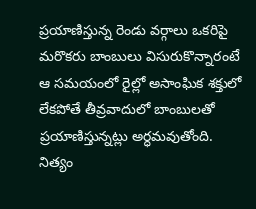ప్రయాణిస్తున్న రెండు వర్గాలు ఒకరిపై మరొకరు బాంబులు విసురుకొన్నారంటే ఆ సమయంలో రైల్లో అసాంఘిక శక్తులో లేకపోతే తీవ్రవాదులో బాంబులతో ప్రయాణిస్తున్నట్లు అర్ధమవుతోంది. నిత్యం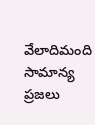వేలాదిమంది సామాన్య ప్రజలు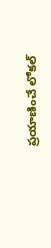ప్రయాణించే లోకల్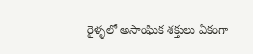రైళ్ళలో అసాంఘిక శక్తులు ఏకంగా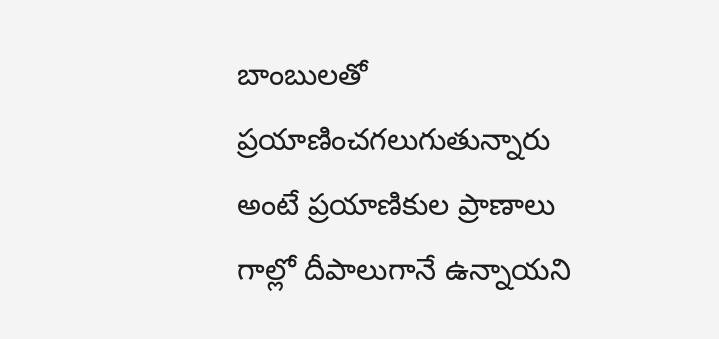బాంబులతో ప్రయాణించగలుగుతున్నారు అంటే ప్రయాణికుల ప్రాణాలు గాల్లో దీపాలుగానే ఉన్నాయని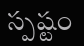స్పష్టం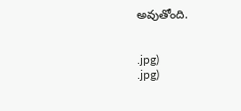అవుతోంది.


.jpg)
.jpg)